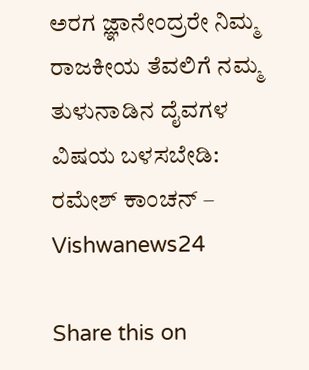ಅರಗ ಜ್ಞಾನೇಂದ್ರರೇ ನಿಮ್ಮ ರಾಜಕೀಯ ತೆವಲಿಗೆ ನಮ್ಮ ತುಳುನಾಡಿನ ದೈವಗಳ ವಿಷಯ ಬಳಸಬೇಡಿ: ರಮೇಶ್ ಕಾಂಚನ್ – Vishwanews24

Share this on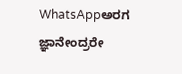WhatsAppಅರಗ ಜ್ಞಾನೇಂದ್ರರೇ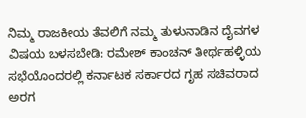ನಿಮ್ಮ ರಾಜಕೀಯ ತೆವಲಿಗೆ ನಮ್ಮ ತುಳುನಾಡಿನ ದೈವಗಳ ವಿಷಯ ಬಳಸಬೇಡಿ: ರಮೇಶ್ ಕಾಂಚನ್ ತೀರ್ಥಹಳ್ಳಿಯ ಸಭೆಯೊಂದರಲ್ಲಿ ಕರ್ನಾಟಕ ಸರ್ಕಾರದ ಗೃಹ ಸಚಿವರಾದ ಅರಗ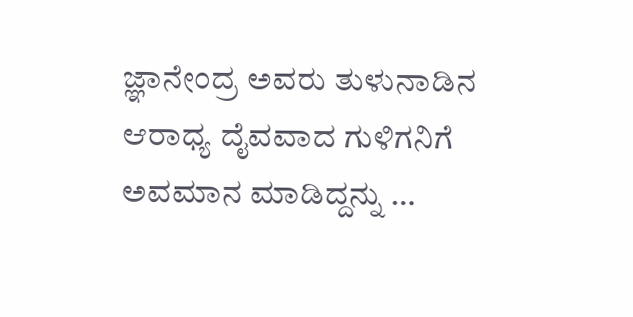ಜ್ಞಾನೇಂದ್ರ ಅವರು ತುಳುನಾಡಿನ ಆರಾಧ್ಯ ದೈವವಾದ ಗುಳಿಗನಿಗೆ ಅವಮಾನ ಮಾಡಿದ್ದನ್ನು …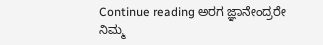Continue reading ಅರಗ ಜ್ಞಾನೇಂದ್ರರೇ ನಿಮ್ಮ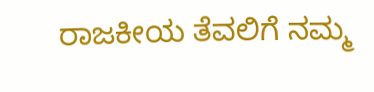ರಾಜಕೀಯ ತೆವಲಿಗೆ ನಮ್ಮ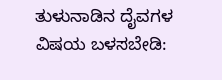ತುಳುನಾಡಿನ ದೈವಗಳ ವಿಷಯ ಬಳಸಬೇಡಿ: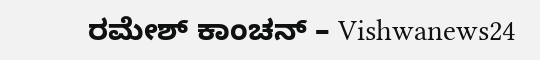ರಮೇಶ್ ಕಾಂಚನ್ – Vishwanews24